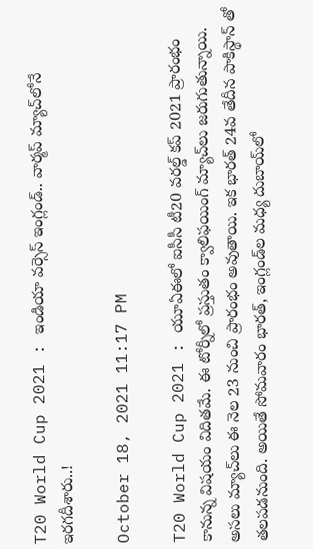T20 World Cup 2021 : ఇండియా వర్సెస్ ఇంగ్లండ్‌.. వార్మ‌ప్ మ్యాచ్‌లోనే ఇర‌గ‌దీశారు..!

October 18, 2021 11:17 PM

T20 World Cup 2021 : యూఏఈలో ఐసీసీ టీ20 వ‌ర‌ల్డ్ క‌ప్ 2021 ప్రారంభం కానున్న విష‌యం విదిత‌మే. ఈ టోర్నీలో ప్ర‌స్తుతం క్వాలిఫ‌యింగ్ మ్యాచ్‌లు జ‌రుగుతున్నాయి. అస‌లు మ్యాచ్‌లు ఈ నెల 23 నుంచి ప్రారంభం అవుతాయి. ఇక భార‌త్ 24వ తేదీన పాకిస్థాన్ తో త‌ల‌ప‌డ‌నుంది. అయితే సోమ‌వారం భార‌త్‌, ఇంగ్లండ్‌ల మ‌ధ్య దుబాయ్‌లో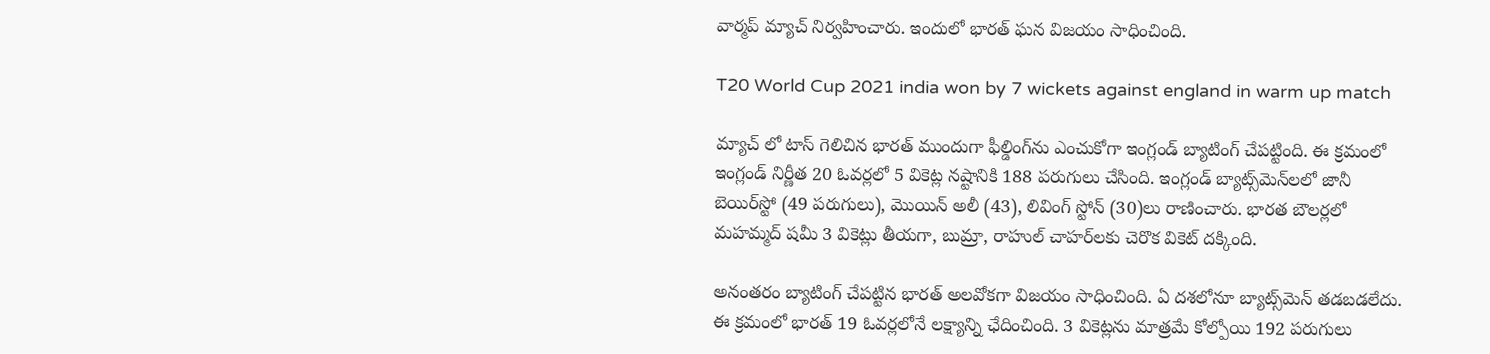వార్మ‌ప్ మ్యాచ్ నిర్వ‌హించారు. ఇందులో భార‌త్ ఘ‌న విజ‌యం సాధించింది.

T20 World Cup 2021 india won by 7 wickets against england in warm up match

మ్యాచ్ లో టాస్ గెలిచిన భార‌త్ ముందుగా ఫీల్డింగ్‌ను ఎంచుకోగా ఇంగ్లండ్ బ్యాటింగ్ చేప‌ట్టింది. ఈ క్ర‌మంలో ఇంగ్లండ్ నిర్ణీత 20 ఓవ‌ర్ల‌లో 5 వికెట్ల న‌ష్టానికి 188 ప‌రుగులు చేసింది. ఇంగ్లండ్ బ్యాట్స్‌మెన్‌ల‌లో జానీ బెయిర్‌స్టో (49 ప‌రుగులు), మొయిన్ అలీ (43), లివింగ్ స్టోన్ (30)లు రాణించారు. భార‌త బౌల‌ర్ల‌లో మ‌హ‌మ్మ‌ద్ ష‌మీ 3 వికెట్లు తీయ‌గా, బుమ్రా, రాహుల్ చాహ‌ర్‌ల‌కు చెరొక వికెట్ ద‌క్కింది.

అనంత‌రం బ్యాటింగ్ చేప‌ట్టిన భార‌త్ అలవోక‌గా విజ‌యం సాధించింది. ఏ ద‌శ‌లోనూ బ్యాట్స్‌మెన్ త‌డ‌బ‌డ‌లేదు. ఈ క్ర‌మంలో భార‌త్ 19 ఓవ‌ర్ల‌లోనే ల‌క్ష్యాన్ని ఛేదించింది. 3 వికెట్ల‌ను మాత్ర‌మే కోల్పోయి 192 ప‌రుగులు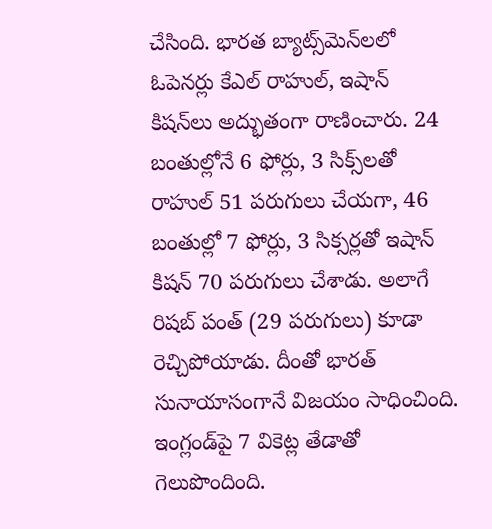చేసింది. భార‌త బ్యాట్స్‌మెన్‌ల‌లో ఓపెన‌ర్లు కేఎల్ రాహుల్‌, ఇషాన్ కిష‌న్‌లు అద్భుతంగా రాణించారు. 24 బంతుల్లోనే 6 ఫోర్లు, 3 సిక్స్‌ల‌తో రాహుల్ 51 ప‌రుగులు చేయ‌గా, 46 బంతుల్లో 7 ఫోర్లు, 3 సిక్స‌ర్ల‌తో ఇషాన్ కిష‌న్ 70 ప‌రుగులు చేశాడు. అలాగే రిష‌బ్ పంత్ (29 ప‌రుగులు) కూడా రెచ్చిపోయాడు. దీంతో భార‌త్ సునాయాసంగానే విజ‌యం సాధించింది. ఇంగ్లండ్‌పై 7 వికెట్ల తేడాతో గెలుపొందింది.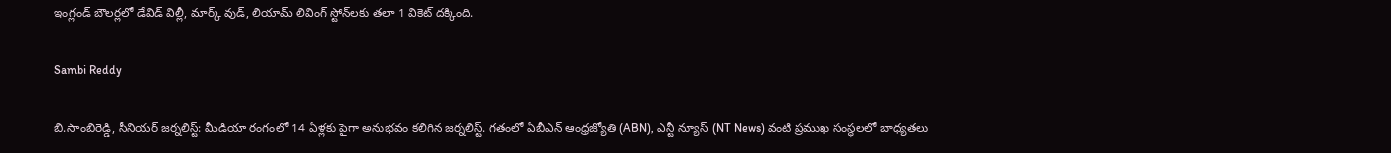ఇంగ్లండ్ బౌల‌ర్ల‌లో డేవిడ్ విల్లీ, మార్క్ వుడ్‌, లియామ్ లివింగ్ స్టోన్‌ల‌కు త‌లా 1 వికెట్ ద‌క్కింది.

Sambi Reddy

బి.సాంబిరెడ్డి, సీనియర్ జర్నలిస్ట్: మీడియా రంగంలో 14 ఏళ్లకు పైగా అనుభవం కలిగిన జర్నలిస్ట్. గతంలో ఏబీఎన్ ఆంధ్ర‌జ్యోతి (ABN), ఎన్టీ న్యూస్ (NT News) వంటి ప్రముఖ సంస్థలలో బాధ్యతలు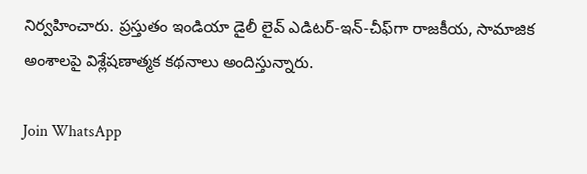నిర్వహించారు. ప్రస్తుతం ఇండియా డైలీ లైవ్ ఎడిటర్-ఇన్-చీఫ్‌గా రాజకీయ, సామాజిక అంశాలపై విశ్లేషణాత్మక కథనాలు అందిస్తున్నారు.

Join WhatsApp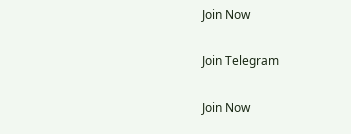Join Now

Join Telegram

Join Now